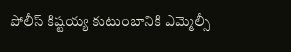పోలీస్ కిష్టయ్య కుటుంబానికి ఎమ్మెల్సీ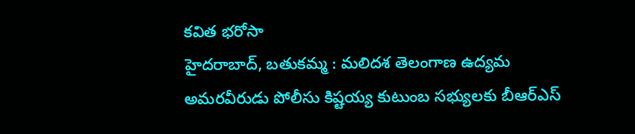కవిత భరోసా
హైదరాబాద్, బతుకమ్మ : మలిదశ తెలంగాణ ఉద్యమ అమరవీరుడు పోలీసు కిష్టయ్య కుటుంబ సభ్యులకు బీఆర్ఎస్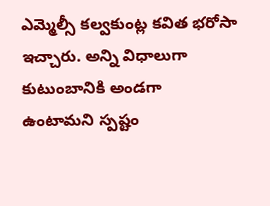ఎమ్మెల్సీ కల్వకుంట్ల కవిత భరోసా ఇచ్చారు. అన్ని విధాలుగా కుటుంబానికి అండగా ఉంటామని స్పష్టం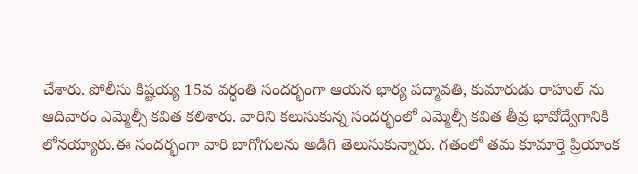చేశారు. పోలీసు కిష్టయ్య 15వ వర్ధంతి సందర్భంగా ఆయన భార్య పద్మావతి, కుమారుడు రాహుల్ ను ఆదివారం ఎమ్మెల్సీ కవిత కలిశారు. వారిని కలుసుకున్న సందర్భంలో ఎమ్మెల్సీ కవిత తీవ్ర భావోద్వేగానికి లోనయ్యారు.ఈ సందర్భంగా వారి బాగోగులను అడిగి తెలుసుకున్నారు. గతంలో తమ కూమార్తె ప్రియాంక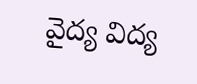వైద్య విద్య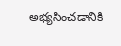అభ్యసించడానికి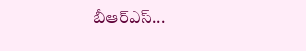బీఆర్ఎస్...